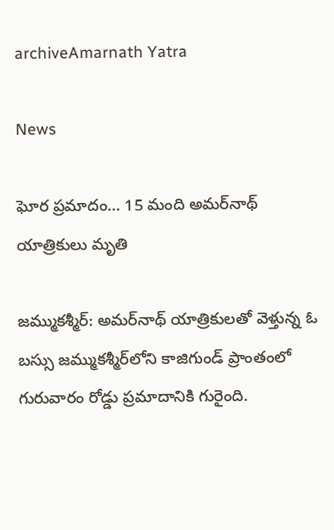archiveAmarnath Yatra

News

ఘోర ప్రమాదం… 15 మంది అమర్‌నాథ్‌ యాత్రికులు మృతి

జమ్ముకశ్మీర్‌: అమర్‌నాథ్‌ యాత్రికులతో వెళ్తున్న ఓ బస్సు జమ్ముకశ్మీర్‌లోని కాజిగుండ్‌ ప్రాంతంలో గురువారం రోడ్డు ప్రమాదానికి గురైంది.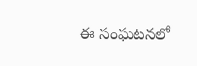ఈ సంఘటనలో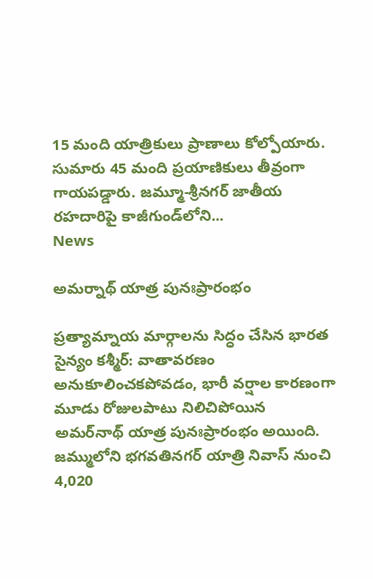15 మంది యాత్రికులు ప్రాణాలు కోల్పోయారు. సుమారు 45 మంది ప్రయాణికులు తీవ్రంగా గాయపడ్డారు. జమ్మూ-శ్రీనగర్‌ జాతీయ రహదారిపై కాజీగుండ్‌లోని...
News

అమర్నాథ్ యాత్ర పునఃప్రారంభం

ప్రత్యామ్నాయ మార్గాలను సిద్ధం చేసిన భారత సైన్యం క‌శ్మీర్‌: వాతావరణం అనుకూలించకపోవడం, భారీ వర్షాల కారణంగా మూడు రోజులపాటు నిలిచిపోయిన అమర్‌నాథ్ యాత్ర పునఃప్రారంభం అయింది. జమ్ములోని భగవతినగర్‌ యాత్రి నివాస్‌ నుంచి 4,020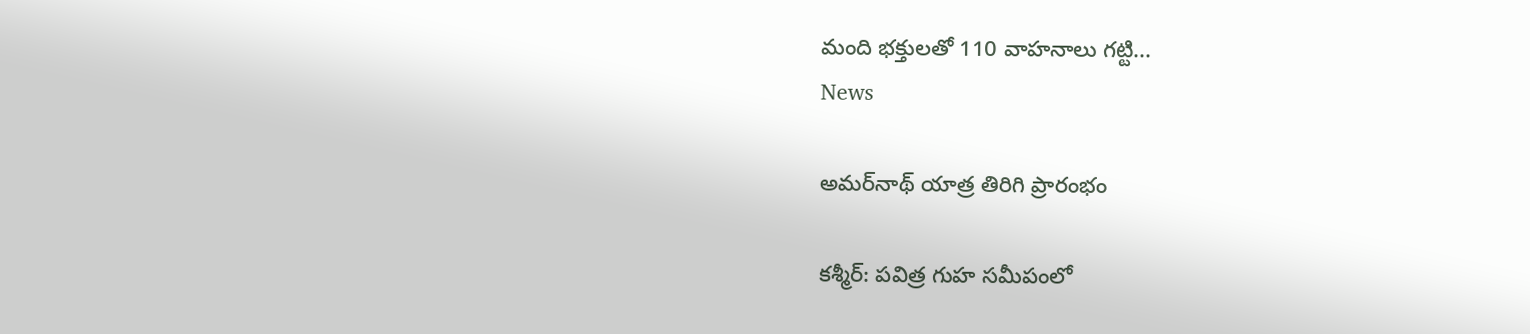మంది భక్తులతో 110 వాహనాలు గట్టి...
News

అమర్‌నాథ్ యాత్ర తిరిగి ప్రారంభం

కశ్మీర్‌: పవిత్ర గుహ సమీపంలో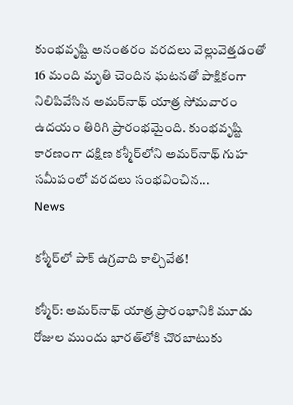కుంభవృష్టి అనంతరం వరదలు వెల్లువెత్తడంతో 16 మంది మృతి చెందిన ఘటనతో పాక్షికంగా నిలిపివేసిన అమర్‌నాథ్ యాత్ర సోమవారం ఉదయం తిరిగి ప్రారంభమైంది. కుంభవృష్టి కారణంగా దక్షిణ కశ్మీర్‌లోని అమర్‌నాథ్‌ గుహ సమీపంలో వరదలు సంభవించిన...
News

క‌శ్మీర్‌లో పాక్ ఉగ్ర‌వాది కాల్చివేత‌!

క‌శ్మీర్‌: అమర్‌నాథ్ యాత్ర ప్రారంభానికి మూడు రోజుల ముందు భారత్‌లోకి చొరబాటుకు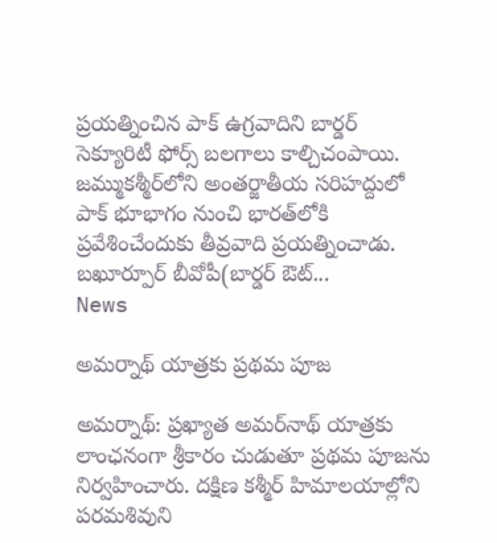ప్రయత్నించిన పాక్ ఉగ్రవాదిని బార్డర్ సెక్యూరిటీ ఫోర్స్ బలగాలు కాల్చిచంపాయి. జమ్ముక‌శ్మీర్‌లోని అంతర్జాతీయ సరిహద్దులో పాక్ భూభాగం నుంచి భారత్‌లోకి ప్రవేశించేందుకు తీవ్రవాది ప్రయత్నించాడు. బఖూర్పూర్ బీవోపీ(బార్డర్ ఔట్‌...
News

అమర్నాథ్ యాత్రకు ప్రథమ పూజ

అమ‌ర్నాథ్‌: ప్రఖ్యాత అమర్‌నాథ్‌ యాత్రకు లాంఛనంగా శ్రీకారం చుడుతూ ప్రథమ పూజను నిర్వహించారు. దక్షిణ కశ్మీర్‌ హిమాలయాల్లోని పరమశివుని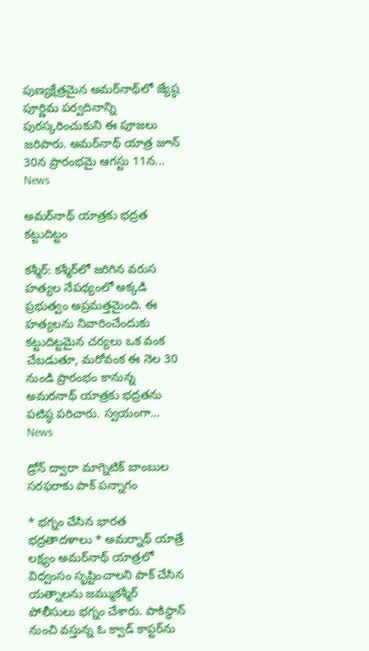పుణ్యక్షేత్రమైన అమర్‌నాథ్‌లో జ్యేష్ఠ పూర్ణిమ పర్వదినాన్ని పురస్కరించుకుని ఈ పూజలు జరిపారు. అమర్‌నాథ్‌ యాత్ర జూన్‌ 30న ప్రారంభమై ఆగస్టు 11న...
News

అమ‌ర్‌నాథ్ యాత్ర‌కు భద్రత కట్టుదిట్టం

క‌శ్మీర్‌: క‌శ్మీర్‌లో జరిగిన వరుస హత్యల నేపథ్యంలో అక్కడి ప్రభుత్వం అప్రమత్తమైంది. ఈ హత్యలను నివారించేందుకు కట్టుదిట్టమైన చర్యలు ఒక వంక చేబడుతూ, మరోవంక ఈ నెల 30 నుండి ప్రారంభం కానున్న అమరనాథ్ యాత్రకు భద్రతను పటిష్ఠ‌ పరిచారు. స్వయంగా...
News

డ్రోన్ ద్వారా మాగ్నెటిక్ బాంబుల సరఫరాకు పాక్ పన్నాగం

* భగ్నం చేసిన భారత భద్రతాదళాలు * అమర్నాథ్ యాత్రే లక్ష్యం అమర్‌నాథ్‌ యాత్రలో విధ్వంసం సృష్టించాలని పాక్‌ చేసిన యత్నాలను జమ్ముకశ్మీర్‌ పోలీసులు భగ్నం చేశారు. పాకిస్థాన్‌ నుంచి వస్తున్న ఓ క్వాడ్ ‌కాప్టర్‌ను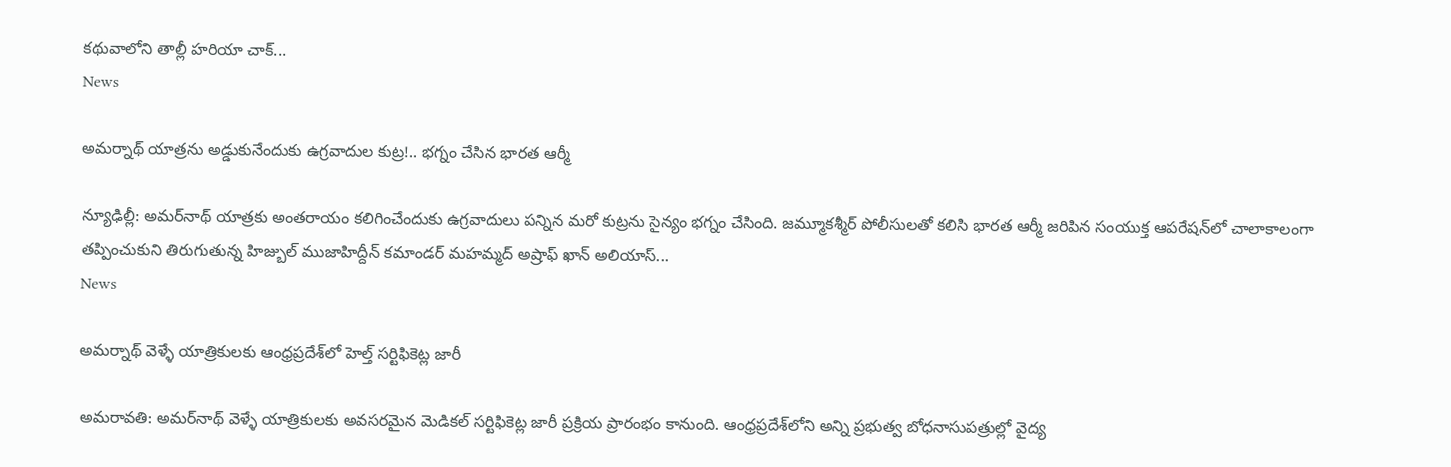కథువాలోని తాల్లీ హరియా చాక్‌...
News

అమర్నాథ్ యాత్రను అడ్డుకునేందుకు ఉగ్రవాదుల కుట్ర!.. భ‌గ్నం చేసిన భారత ఆర్మీ

న్యూఢిల్లీ: అమర్‌నాథ్ యాత్రకు అంతరాయం కలిగించేందుకు ఉగ్రవాదులు పన్నిన మరో కుట్రను సైన్యం భగ్నం చేసింది. జమ్మూకశ్మీర్ పోలీసులతో కలిసి భారత ఆర్మీ జరిపిన సంయుక్త ఆపరేషన్‌లో చాలాకాలంగా తప్పించుకుని తిరుగుతున్న హిజ్బుల్ ముజాహిద్దీన్ కమాండర్ మహమ్మద్ అష్రాఫ్ ఖాన్ అలియాస్...
News

అమర్నాథ్ వెళ్ళే యాత్రికులకు ఆంధ్రప్రదేశ్‌లో హెల్త్ సర్టిఫికెట్ల జారీ

అమ‌రావ‌తి: అమర్‌నాథ్ వెళ్ళే యాత్రికులకు అవసరమైన మెడికల్‌ సర్టిఫికెట్ల జారీ ప్రక్రియ ప్రారంభం కానుంది. ఆంధ్రప్రదేశ్‌లోని అన్ని ప్రభుత్వ బోధనాసుపత్రుల్లో వైద్య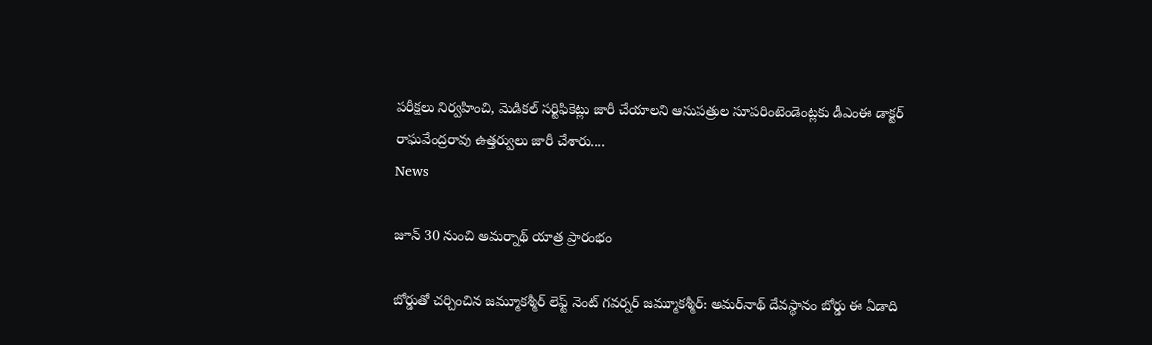పరీక్షలు నిర్వహించి, మెడికల్‌ సర్టిఫికెట్లు జారీ చేయాలని ఆసుపత్రుల సూపరింటెండెంట్లకు డీఎంఈ డాక్టర్‌ రాఘవేంద్రరావు ఉత్తర్వులు జారీ చేశారు....
News

జూన్ 30 నుంచి అమర్నాథ్ యాత్ర ప్రారంభం

బోర్డుతో చర్చించిన జమ్మూకశ్మీర్ లెఫ్ట్ నెంట్ గవర్నర్ జమ్మూకశ్మీర్: అమర్‌నాథ్‌ దేవస్థానం బోర్డు ఈ ఏడాది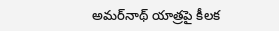అమర్‌నాథ్‌ యాత్రపై కీలక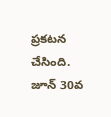ప్రకటన చేసింది. జూన్‌ 30వ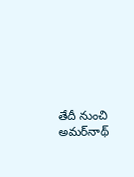తేదీ నుంచి అమర్‌నాథ్‌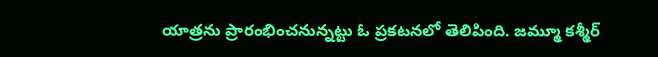యాత్రను ప్రారంభించనున్నట్టు ఓ ప్రకటనలో తెలిపింది. జమ్మూ కశ్మీర్‌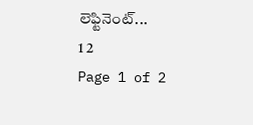లెఫ్టినెంట్‌...
1 2
Page 1 of 2